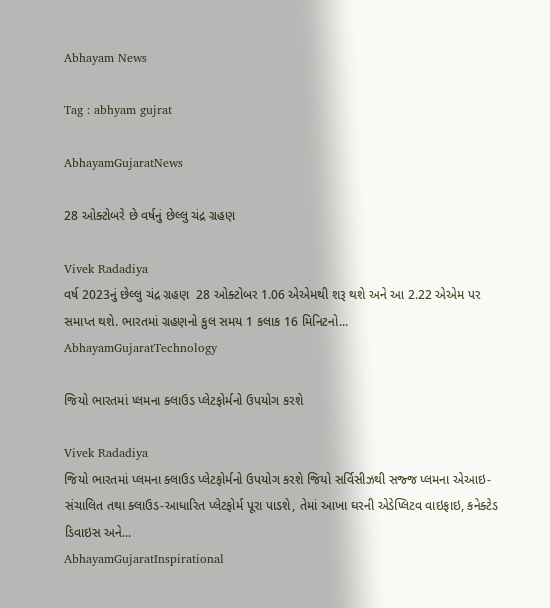Abhayam News

Tag : abhyam gujrat

AbhayamGujaratNews

28 ઓક્ટોબરે છે વર્ષનું છેલ્લુ ચંદ્ર ગ્રહણ

Vivek Radadiya
વર્ષ 2023નું છેલ્લુ ચંદ્ર ગ્રહણ  28 ઓક્ટોબર 1.06 એએમથી શરૂ થશે અને આ 2.22 એએમ પર સમાપ્ત થશે. ભારતમાં ગ્રહણનો કુલ સમય 1 કલાક 16 મિનિટનો...
AbhayamGujaratTechnology

જિયો ભારતમાં પ્લમના ક્લાઉડ પ્લેટફોર્મનો ઉપયોગ કરશે

Vivek Radadiya
જિયો ભારતમાં પ્લમના ક્લાઉડ પ્લેટફોર્મનો ઉપયોગ કરશે જિયો સર્વિસીઝથી સજ્જ પ્લમના એઆઇ-સંચાલિત તથા ક્લાઉડ-આધારિત પ્લેટફોર્મ પૂરા પાડશે, તેમાં આખા ઘરની એડેપ્લિટવ વાઇફાઇ, કનેક્ટેડ ડિવાઇસ અને...
AbhayamGujaratInspirational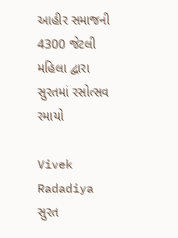આહીર સમાજની 4300 જેટલી મહિલા દ્વારા સુરતમાં રસોત્સવ રમાયો

Vivek Radadiya
સુરત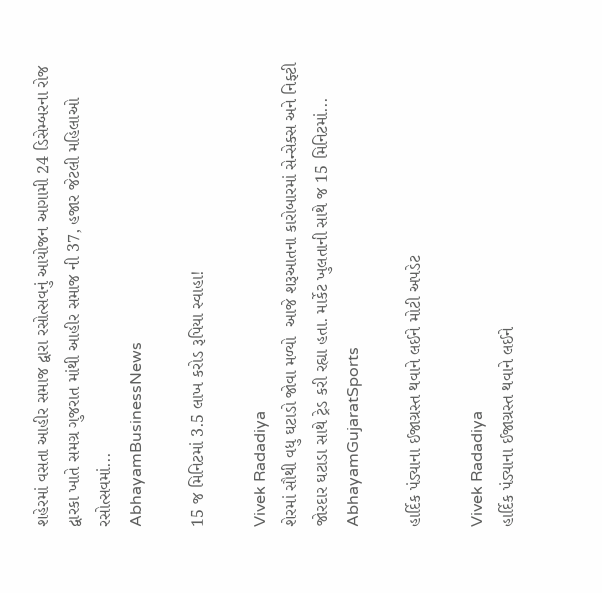શહેરમાં વસતા આહીર સમાજ દ્વારા રસોત્સવનું આયોજન આગામી 24 ડિસેમ્બરના રોજ દ્વારકા ખાતે સમગ્ર ગુજરાત માંથી આહીર સમાજ ની 37, હજાર જેટલી મહિલાઓ રસોત્સવમાં...
AbhayamBusinessNews

15 જ મિનિટમાં 3.5 લાખ કરોડ રૂપિયા સ્વાહા!

Vivek Radadiya
શેરમાં સૌથી વધુ ઘટાડો જોવા મળ્યો  આજે શરૂઆતના કારોબારમાં સેન્સેક્સ અને નિફ્ટી જોરદાર ઘટાડા સાથે ટ્રેડ કરી રહ્યા હતા. માર્કેટ ખુલતાની સાથે જ 15 મિનિટમાં...
AbhayamGujaratSports

હાર્દિક પંડ્યાના ઈજાગ્રસ્ત થવાને લઈને મોટી અપડેટ

Vivek Radadiya
હાર્દિક પંડ્યાના ઈજાગ્રસ્ત થવાને લઈને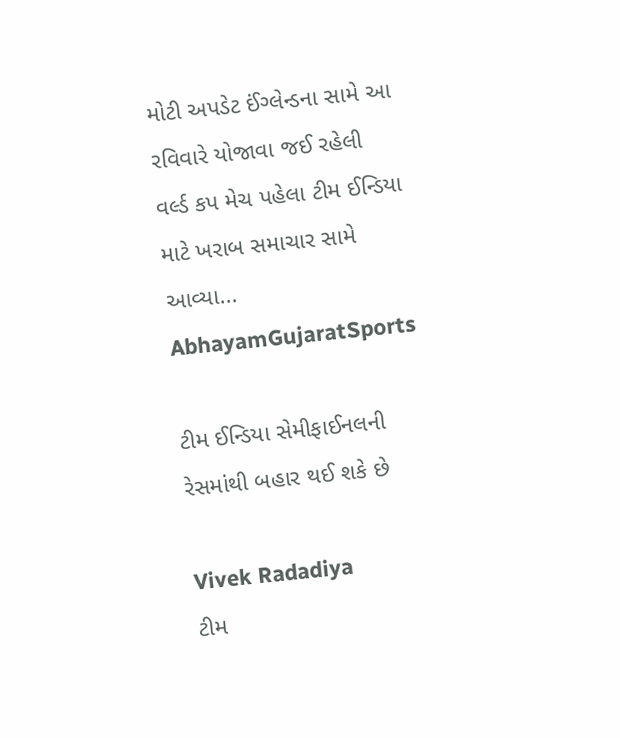મોટી અપડેટ ઈંગ્લેન્ડના સામે આ રવિવારે યોજાવા જઈ રહેલી વર્લ્ડ કપ મેચ પહેલા ટીમ ઈન્ડિયા માટે ખરાબ સમાચાર સામે આવ્યા...
AbhayamGujaratSports

ટીમ ઈન્ડિયા સેમીફાઈનલની રેસમાંથી બહાર થઈ શકે છે

Vivek Radadiya
ટીમ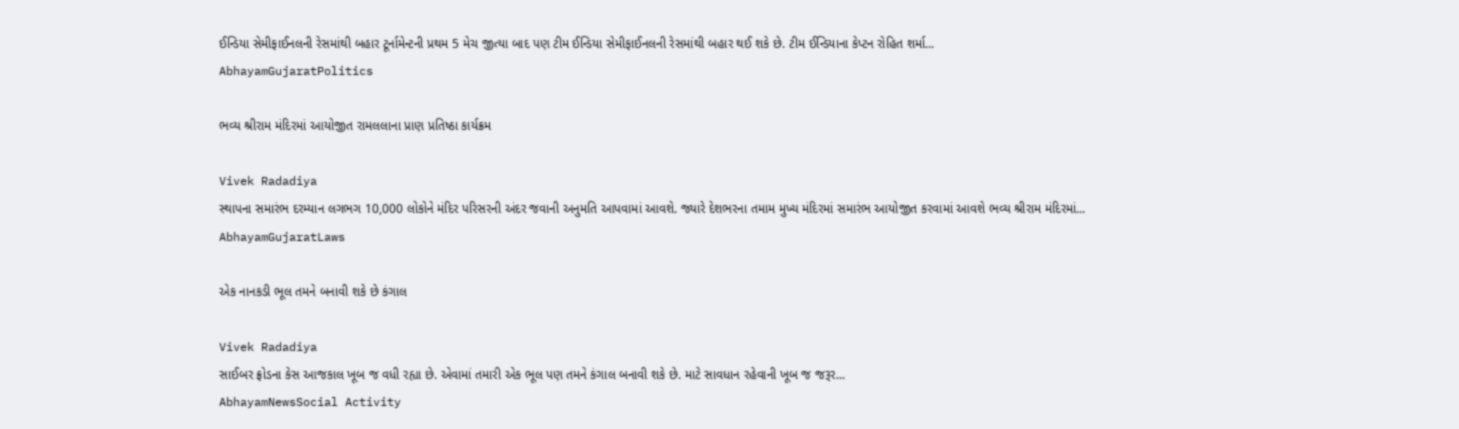ઈન્ડિયા સેમીફાઈનલની રેસમાંથી બહાર ટૂર્નામેન્ટની પ્રથમ 5 મેચ જીત્યા બાદ પણ ટીમ ઈન્ડિયા સેમીફાઈનલની રેસમાંથી બહાર થઈ શકે છે. ટીમ ઈન્ડિયાના કેપ્ટન રોહિત શર્મા...
AbhayamGujaratPolitics

ભવ્ય શ્રીરામ મંદિરમાં આયોજીત રામલલાના પ્રાણ પ્રતિષ્ઠા કાર્યક્રમ

Vivek Radadiya
સ્થાપના સમારંભ દરમ્યાન લગભગ 10,000 લોકોને મંદિર પરિસરની અંદર જવાની અનુમતિ આપવામાં આવશે. જ્યારે દેશભરના તમામ મુખ્ય મંદિરમાં સમારંભ આયોજીત કરવામાં આવશે ભવ્ય શ્રીરામ મંદિરમાં...
AbhayamGujaratLaws

એક નાનકડી ભૂલ તમને બનાવી શકે છે કંગાલ

Vivek Radadiya
સાઈબર ફ્રોડના કેસ આજકાલ ખૂબ જ વધી રહ્યા છે. એવામાં તમારી એક ભૂલ પણ તમને કંગાલ બનાવી શકે છે. માટે સાવધાન રહેવાની ખૂબ જ જરૂર...
AbhayamNewsSocial Activity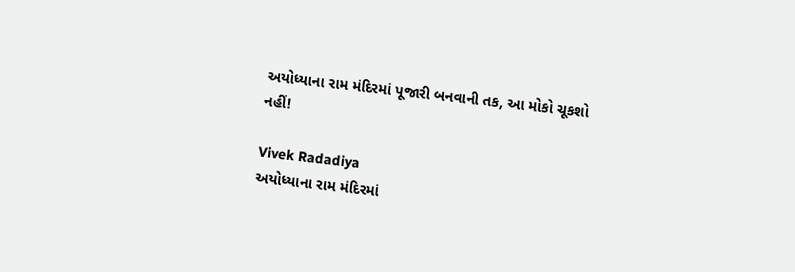અયોધ્યાના રામ મંદિરમાં પૂજારી બનવાની તક, આ મોકો ચૂકશો નહીં!

Vivek Radadiya
અયોધ્યાના રામ મંદિરમાં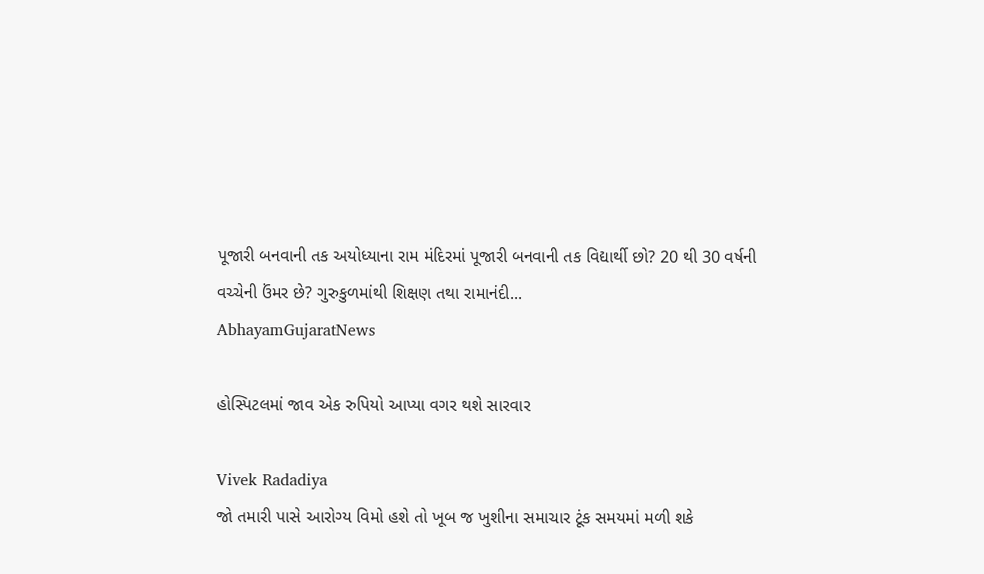પૂજારી બનવાની તક અયોધ્યાના રામ મંદિરમાં પૂજારી બનવાની તક વિદ્યાર્થી છો? 20 થી 30 વર્ષની વચ્ચેની ઉંમર છે? ગુરુકુળમાંથી શિક્ષણ તથા રામાનંદી...
AbhayamGujaratNews

હોસ્પિટલમાં જાવ એક રુપિયો આપ્યા વગર થશે સારવાર

Vivek Radadiya
જો તમારી પાસે આરોગ્ય વિમો હશે તો ખૂબ જ ખુશીના સમાચાર ટૂંક સમયમાં મળી શકે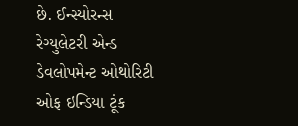છે. ઈન્સ્યોરન્સ રેગ્યુલેટરી એન્ડ ડેવલોપમેન્ટ ઓથોરિટી ઓફ ઇન્ડિયા ટૂંક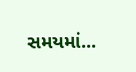સમયમાં...